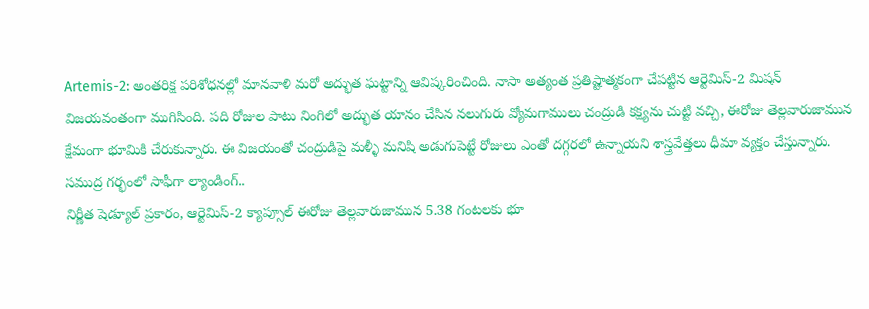Artemis-2: అంతరిక్ష పరిశోధనల్లో మానవాళి మరో అద్భుత ఘట్టాన్ని ఆవిష్కరించింది. నాసా అత్యంత ప్రతిష్టాత్మకంగా చేపట్టిన ఆర్టెమిస్-2 మిషన్ విజయవంతంగా ముగిసింది. పది రోజుల పాటు నింగిలో అద్భుత యానం చేసిన నలుగురు వ్యోమగాములు చంద్రుడి కక్ష్యను చుట్టి వచ్చి, ఈరోజు తెల్లవారుజామున క్షేమంగా భూమికి చేరుకున్నారు. ఈ విజయంతో చంద్రుడిపై మళ్ళీ మనిషి అడుగుపెట్టే రోజులు ఎంతో దగ్గరలో ఉన్నాయని శాస్త్రవేత్తలు ధీమా వ్యక్తం చేస్తున్నారు.
సముద్ర గర్భంలో సాఫీగా ల్యాండింగ్..
నిర్ణీత షెడ్యూల్ ప్రకారం, ఆర్టెమిస్-2 క్యాప్సూల్ ఈరోజు తెల్లవారుజామున 5.38 గంటలకు భూ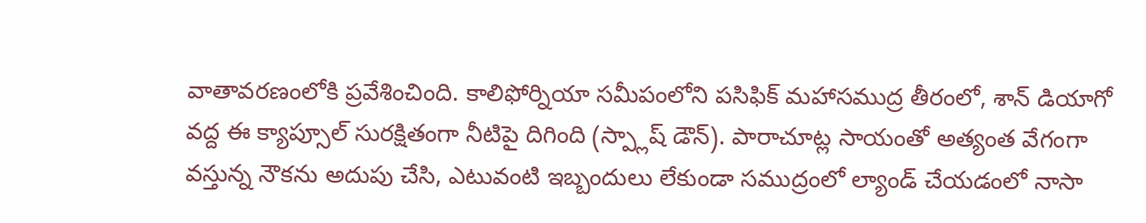వాతావరణంలోకి ప్రవేశించింది. కాలిఫోర్నియా సమీపంలోని పసిఫిక్ మహాసముద్ర తీరంలో, శాన్ డియాగో వద్ద ఈ క్యాప్సూల్ సురక్షితంగా నీటిపై దిగింది (స్ప్లాష్ డౌన్). పారాచూట్ల సాయంతో అత్యంత వేగంగా వస్తున్న నౌకను అదుపు చేసి, ఎటువంటి ఇబ్బందులు లేకుండా సముద్రంలో ల్యాండ్ చేయడంలో నాసా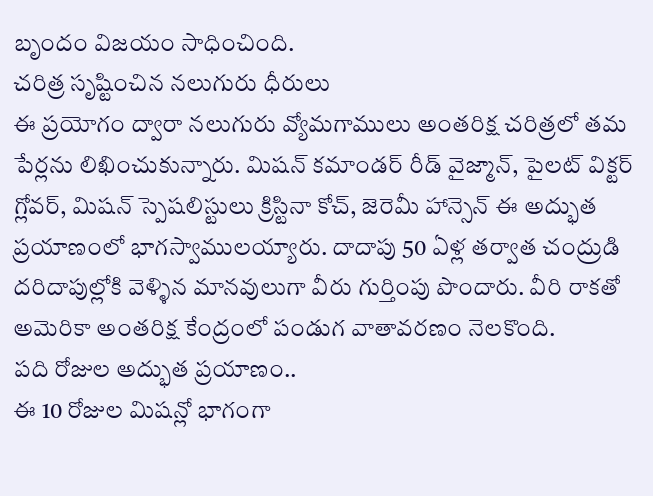బృందం విజయం సాధించింది.
చరిత్ర సృష్టించిన నలుగురు ధీరులు
ఈ ప్రయోగం ద్వారా నలుగురు వ్యోమగాములు అంతరిక్ష చరిత్రలో తమ పేర్లను లిఖించుకున్నారు. మిషన్ కమాండర్ రీడ్ వైజ్మాన్, పైలట్ విక్టర్ గ్లోవర్, మిషన్ స్పెషలిస్టులు క్రిస్టినా కోచ్, జెరెమీ హాన్సెన్ ఈ అద్భుత ప్రయాణంలో భాగస్వాములయ్యారు. దాదాపు 50 ఏళ్ల తర్వాత చంద్రుడి దరిదాపుల్లోకి వెళ్ళిన మానవులుగా వీరు గుర్తింపు పొందారు. వీరి రాకతో అమెరికా అంతరిక్ష కేంద్రంలో పండుగ వాతావరణం నెలకొంది.
పది రోజుల అద్భుత ప్రయాణం..
ఈ 10 రోజుల మిషన్లో భాగంగా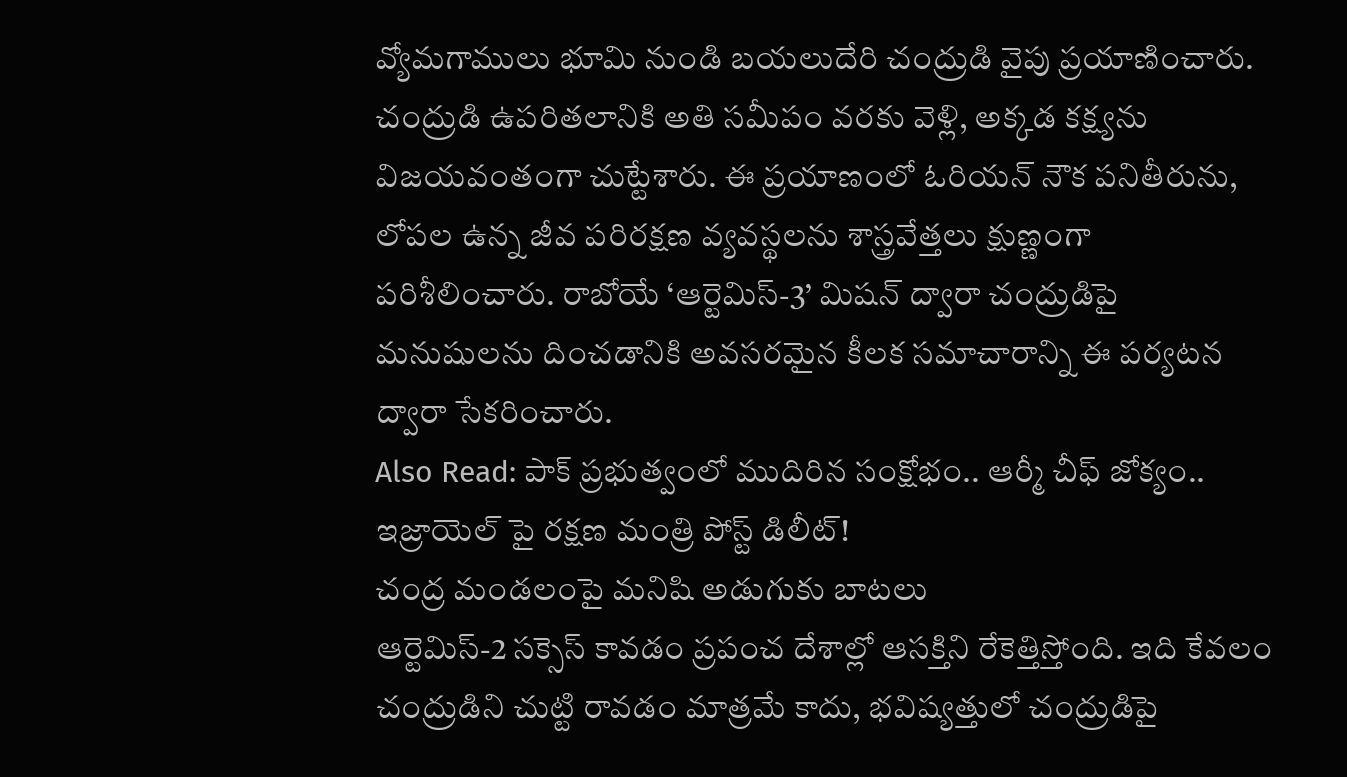వ్యోమగాములు భూమి నుండి బయలుదేరి చంద్రుడి వైపు ప్రయాణించారు. చంద్రుడి ఉపరితలానికి అతి సమీపం వరకు వెళ్లి, అక్కడ కక్ష్యను విజయవంతంగా చుట్టేశారు. ఈ ప్రయాణంలో ఓరియన్ నౌక పనితీరును, లోపల ఉన్న జీవ పరిరక్షణ వ్యవస్థలను శాస్త్రవేత్తలు క్షుణ్ణంగా పరిశీలించారు. రాబోయే ‘ఆర్టెమిస్-3’ మిషన్ ద్వారా చంద్రుడిపై మనుషులను దించడానికి అవసరమైన కీలక సమాచారాన్ని ఈ పర్యటన ద్వారా సేకరించారు.
Also Read: పాక్ ప్రభుత్వంలో ముదిరిన సంక్షోభం.. ఆర్మీ చీఫ్ జోక్యం.. ఇజ్రాయెల్ పై రక్షణ మంత్రి పోస్ట్ డిలీట్!
చంద్ర మండలంపై మనిషి అడుగుకు బాటలు
ఆర్టెమిస్-2 సక్సెస్ కావడం ప్రపంచ దేశాల్లో ఆసక్తిని రేకెత్తిస్తోంది. ఇది కేవలం చంద్రుడిని చుట్టి రావడం మాత్రమే కాదు, భవిష్యత్తులో చంద్రుడిపై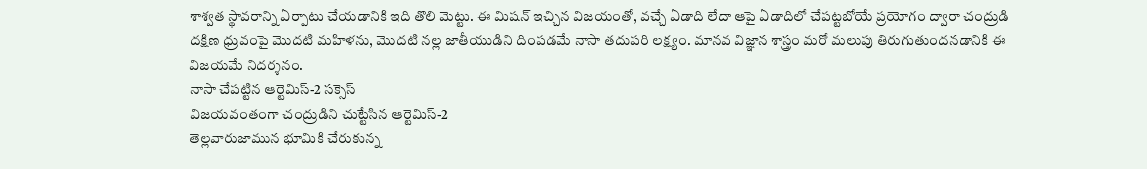శాశ్వత స్థావరాన్ని ఏర్పాటు చేయడానికి ఇది తొలి మెట్టు. ఈ మిషన్ ఇచ్చిన విజయంతో, వచ్చే ఏడాది లేదా ఆపై ఏడాదిలో చేపట్టబోయే ప్రయోగం ద్వారా చంద్రుడి దక్షిణ ధ్రువంపై మొదటి మహిళను, మొదటి నల్ల జాతీయుడిని దింపడమే నాసా తదుపరి లక్ష్యం. మానవ విజ్ఞాన శాస్త్రం మరో మలుపు తిరుగుతుందనడానికి ఈ విజయమే నిదర్శనం.
నాసా చేపట్టిన ఆర్టెమిస్-2 సక్సెస్
విజయవంతంగా చంద్రుడిని చుట్టేసిన ఆర్టెమిస్-2
తెల్లవారుజామున భూమికి చేరుకున్న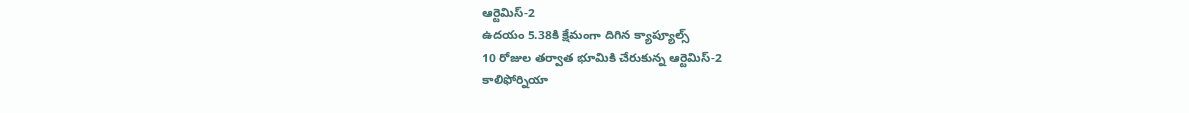ఆర్టెమిస్-2
ఉదయం 5.38కి క్షేమంగా దిగిన క్యాప్యూల్స్
10 రోజుల తర్వాత భూమికి చేరుకున్న ఆర్టెమిస్-2
కాలిఫోర్నియా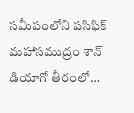సమీపంలోని పసిఫిక్ మహాసముద్రం శాన్ డియాగో తీరంలో…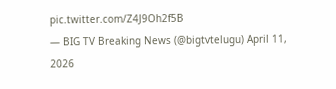pic.twitter.com/Z4J9Oh2f5B
— BIG TV Breaking News (@bigtvtelugu) April 11, 2026